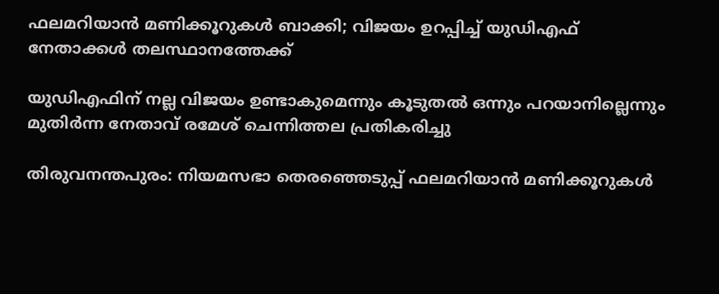ഫലമറിയാന്‍ മണിക്കൂറുകള്‍ ബാക്കി; വിജയം ഉറപ്പിച്ച് യുഡിഎഫ് നേതാക്കള്‍ തലസ്ഥാനത്തേക്ക്

യുഡിഎഫിന് നല്ല വിജയം ഉണ്ടാകുമെന്നും കൂടുതല്‍ ഒന്നും പറയാനില്ലെന്നും മുതിർന്ന നേതാവ് രമേശ് ചെന്നിത്തല പ്രതികരിച്ചു

തിരുവനന്തപുരം: നിയമസഭാ തെരഞ്ഞെടുപ്പ് ഫലമറിയാന്‍ മണിക്കൂറുകള്‍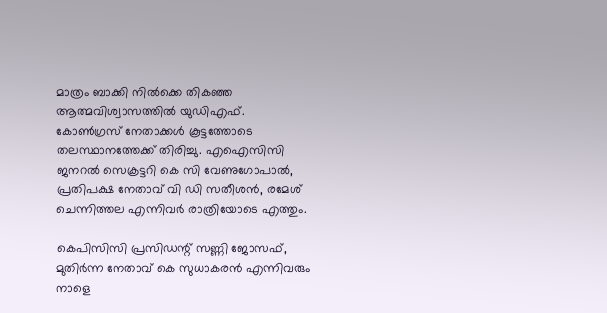മാത്രം ബാക്കി നില്‍ക്കെ തികഞ്ഞ ആത്മവിശ്വാസത്തില്‍ യുഡിഎഫ്. കോണ്‍ഗ്രസ് നേതാക്കള്‍ കൂട്ടത്തോടെ തലസ്ഥാനത്തേക്ക് തിരിച്ചു. എഐസിസി ജനറൽ സെക്രട്ടറി കെ സി വേണുഗോപാല്‍, പ്രതിപക്ഷ നേതാവ് വി ഡി സതീശന്‍, രമേശ് ചെന്നിത്തല എന്നിവര്‍ രാത്രിയോടെ എത്തും.

കെപിസിസി പ്രസിഡന്റ് സണ്ണി ജോസഫ്, മുതിർന്ന നേതാവ് കെ സുധാകരന്‍ എന്നിവരും നാളെ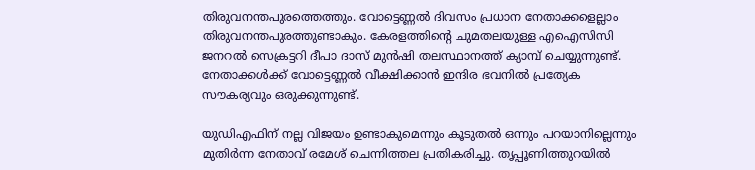തിരുവനന്തപുരത്തെത്തും. വോട്ടെണ്ണല്‍ ദിവസം പ്രധാന നേതാക്കളെല്ലാം തിരുവനന്തപുരത്തുണ്ടാകും. കേരളത്തിന്റെ ചുമതലയുള്ള എഐസിസി ജനറൽ സെക്രട്ടറി ദീപാ ദാസ് മുന്‍ഷി തലസ്ഥാനത്ത് ക്യാമ്പ് ചെയ്യുന്നുണ്ട്. നേതാക്കള്‍ക്ക് വോട്ടെണ്ണല്‍ വീക്ഷിക്കാന്‍ ഇന്ദിര ഭവനില്‍ പ്രത്യേക സൗകര്യവും ഒരുക്കുന്നുണ്ട്.

യുഡിഎഫിന് നല്ല വിജയം ഉണ്ടാകുമെന്നും കൂടുതല്‍ ഒന്നും പറയാനില്ലെന്നും മുതിർന്ന നേതാവ് രമേശ് ചെന്നിത്തല പ്രതികരിച്ചു. തൃപ്പൂണിത്തുറയില്‍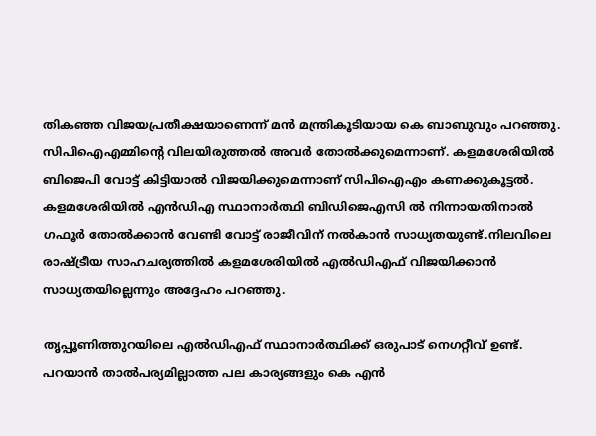തികഞ്ഞ വിജയപ്രതീക്ഷയാണെന്ന് മൻ മന്ത്രികൂടിയായ കെ ബാബുവും പറഞ്ഞു. സിപിഐഎമ്മിന്റെ വിലയിരുത്തല്‍ അവര്‍ തോല്‍ക്കുമെന്നാണ്. കളമശേരിയില്‍ ബിജെപി വോട്ട് കിട്ടിയാല്‍ വിജയിക്കുമെന്നാണ് സിപിഐഎം കണക്കുകൂട്ടല്‍. കളമശേരിയില്‍ എന്‍ഡിഎ സ്ഥാനാര്‍ത്ഥി ബിഡിജെഎസി ല്‍ നിന്നായതിനാല്‍ ഗഫൂര്‍ തോല്‍ക്കാന്‍ വേണ്ടി വോട്ട് രാജീവിന് നല്‍കാന്‍ സാധ്യതയുണ്ട്.നിലവിലെ രാഷ്ട്രീയ സാഹചര്യത്തില്‍ കളമശേരിയില്‍ എല്‍ഡിഎഫ് വിജയിക്കാന്‍ സാധ്യതയില്ലെന്നും അദ്ദേഹം പറഞ്ഞു.

തൃപ്പൂണിത്തുറയിലെ എല്‍ഡിഎഫ് സ്ഥാനാര്‍ത്ഥിക്ക് ഒരുപാട് നെഗറ്റീവ് ഉണ്ട്. പറയാന്‍ താല്‍പര്യമില്ലാത്ത പല കാര്യങ്ങളും കെ എന്‍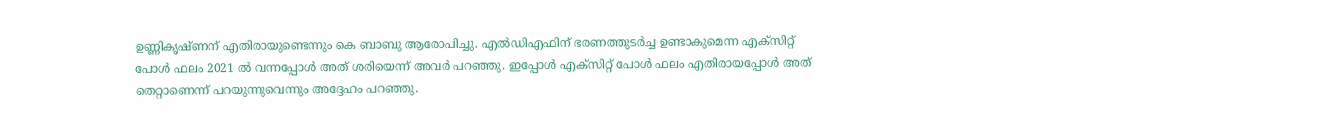ഉണ്ണികൃഷ്ണന് എതിരായുണ്ടെന്നും കെ ബാബു ആരോപിച്ചു. എല്‍ഡിഎഫിന് ഭരണത്തുടര്‍ച്ച ഉണ്ടാകുമെന്ന എക്‌സിറ്റ് പോള്‍ ഫലം 2021 ല്‍ വന്നപ്പോള്‍ അത് ശരിയെന്ന് അവര്‍ പറഞ്ഞു. ഇപ്പോള്‍ എക്‌സിറ്റ് പോള്‍ ഫലം എതിരായപ്പോള്‍ അത് തെറ്റാണെന്ന് പറയുന്നുവെന്നും അദ്ദേഹം പറഞ്ഞു.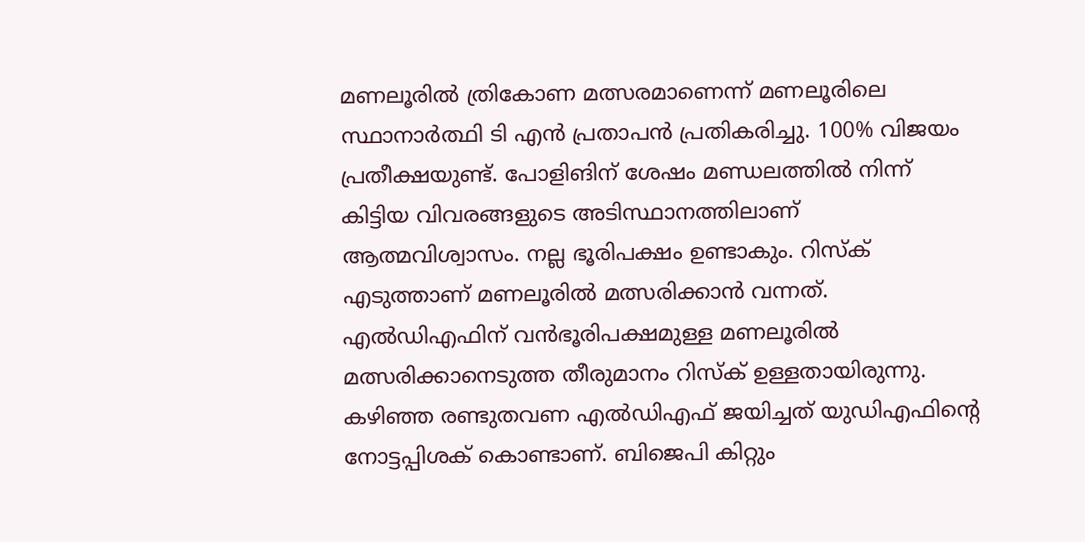മണലൂരില്‍ ത്രികോണ മത്സരമാണെന്ന് മണലൂരിലെ സ്ഥാനാർത്ഥി ടി എന്‍ പ്രതാപന്‍ പ്രതികരിച്ചു. 100% വിജയം പ്രതീക്ഷയുണ്ട്. പോളിങിന് ശേഷം മണ്ഡലത്തില്‍ നിന്ന് കിട്ടിയ വിവരങ്ങളുടെ അടിസ്ഥാനത്തിലാണ് ആത്മവിശ്വാസം. നല്ല ഭൂരിപക്ഷം ഉണ്ടാകും. റിസ്‌ക് എടുത്താണ് മണലൂരില്‍ മത്സരിക്കാന്‍ വന്നത്. എല്‍ഡിഎഫിന് വന്‍ഭൂരിപക്ഷമുള്ള മണലൂരില്‍ മത്സരിക്കാനെടുത്ത തീരുമാനം റിസ്‌ക് ഉള്ളതായിരുന്നു. കഴിഞ്ഞ രണ്ടുതവണ എല്‍ഡിഎഫ് ജയിച്ചത് യുഡിഎഫിന്റെ നോട്ടപ്പിശക് കൊണ്ടാണ്. ബിജെപി കിറ്റും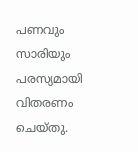പണവും സാരിയും പരസ്യമായി വിതരണം ചെയ്തു.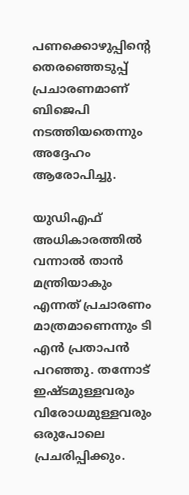പണക്കൊഴുപ്പിന്റെ തെരഞ്ഞെടുപ്പ് പ്രചാരണമാണ് ബിജെപി നടത്തിയതെന്നും അദ്ദേഹം ആരോപിച്ചു.

യുഡിഎഫ് അധികാരത്തില്‍ വന്നാല്‍ താന്‍ മന്ത്രിയാകും എന്നത് പ്രചാരണം മാത്രമാണെന്നും ടി എന്‍ പ്രതാപന്‍ പറഞ്ഞു. തന്നോട് ഇഷ്ടമുള്ളവരും വിരോധമുള്ളവരും ഒരുപോലെ പ്രചരിപ്പിക്കും.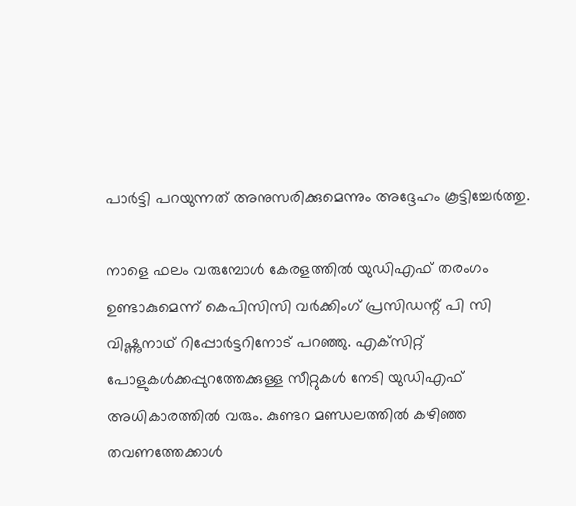പാര്‍ട്ടി പറയുന്നത് അനുസരിക്കുമെന്നും അദ്ദേഹം കൂട്ടിച്ചേര്‍ത്തു.

നാളെ ഫലം വരുമ്പോള്‍ കേരളത്തില്‍ യുഡിഎഫ് തരംഗം ഉണ്ടാകുമെന്ന് കെപിസിസി വര്‍ക്കിംഗ് പ്രസിഡന്റ് പി സി വിഷ്ണുനാഥ് റിപ്പോര്‍ട്ടറിനോട് പറഞ്ഞു. എക്‌സിറ്റ് പോളുകള്‍ക്കപ്പുറത്തേക്കുള്ള സീറ്റുകള്‍ നേടി യുഡിഎഫ് അധികാരത്തില്‍ വരും. കുണ്ടറ മണ്ഡലത്തില്‍ കഴിഞ്ഞ തവണത്തേക്കാള്‍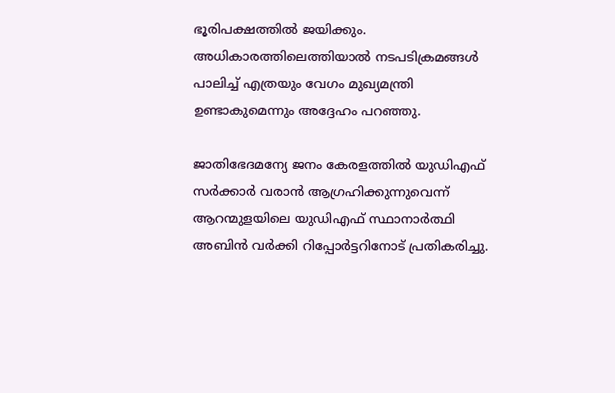ഭൂരിപക്ഷത്തില്‍ ജയിക്കും. അധികാരത്തിലെത്തിയാല്‍ നടപടിക്രമങ്ങള്‍ പാലിച്ച് എത്രയും വേഗം മുഖ്യമന്ത്രി ഉണ്ടാകുമെന്നും അദ്ദേഹം പറഞ്ഞു.

ജാതിഭേദമന്യേ ജനം കേരളത്തില്‍ യുഡിഎഫ് സര്‍ക്കാര്‍ വരാന്‍ ആഗ്രഹിക്കുന്നുവെന്ന് ആറന്മുളയിലെ യുഡിഎഫ് സ്ഥാനാര്‍ത്ഥി അബിന്‍ വര്‍ക്കി റിപ്പോര്‍ട്ടറിനോട് പ്രതികരിച്ചു.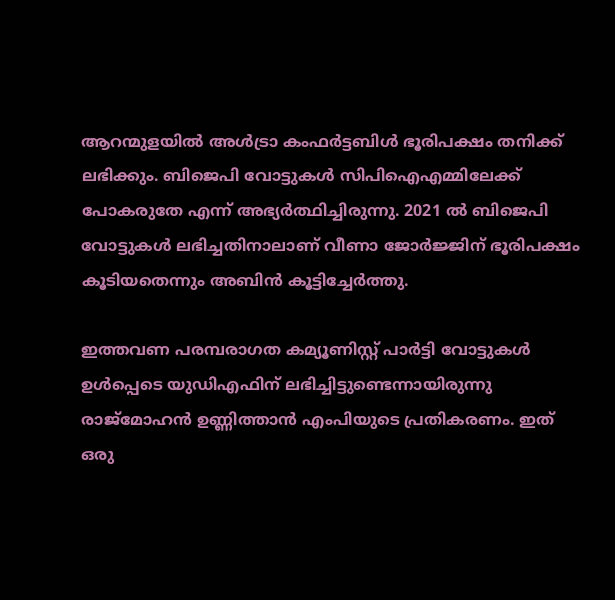ആറന്മുളയില്‍ അള്‍ട്രാ കംഫര്‍ട്ടബിള്‍ ഭൂരിപക്ഷം തനിക്ക് ലഭിക്കും. ബിജെപി വോട്ടുകള്‍ സിപിഐഎമ്മിലേക്ക് പോകരുതേ എന്ന് അഭ്യര്‍ത്ഥിച്ചിരുന്നു. 2021 ല്‍ ബിജെപി വോട്ടുകള്‍ ലഭിച്ചതിനാലാണ് വീണാ ജോര്‍ജ്ജിന് ഭൂരിപക്ഷം കൂടിയതെന്നും അബിന്‍ കൂട്ടിച്ചേര്‍ത്തു.

ഇത്തവണ പരമ്പരാഗത കമ്യൂണിസ്റ്റ് പാര്‍ട്ടി വോട്ടുകള്‍ ഉള്‍പ്പെടെ യുഡിഎഫിന് ലഭിച്ചിട്ടുണ്ടെന്നായിരുന്നു രാജ്‌മോഹന്‍ ഉണ്ണിത്താന്‍ എംപിയുടെ പ്രതികരണം. ഇത് ഒരു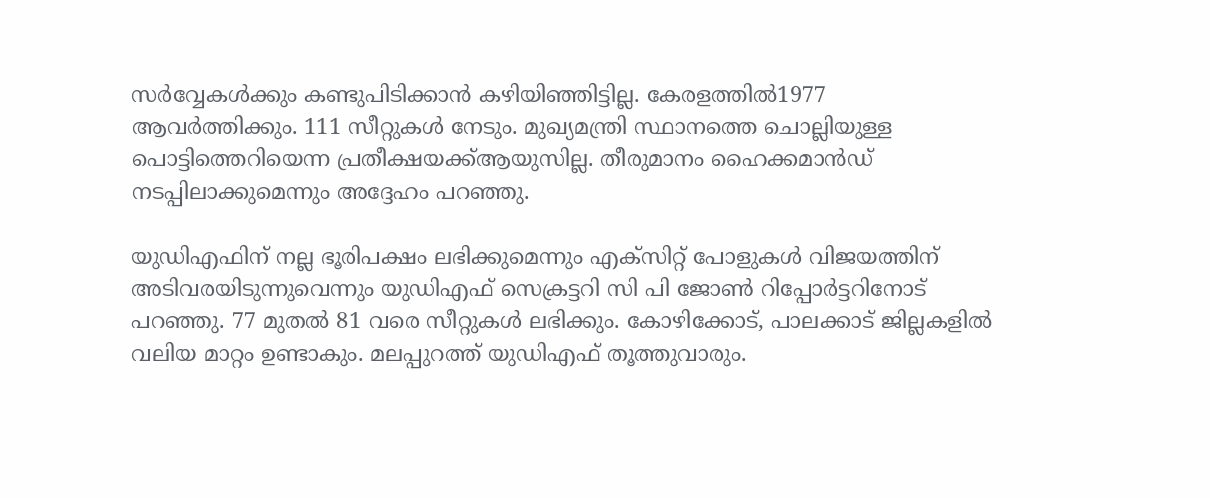സര്‍വ്വേകള്‍ക്കും കണ്ടുപിടിക്കാന്‍ കഴിയിഞ്ഞിട്ടില്ല. കേരളത്തില്‍1977 ആവര്‍ത്തിക്കും. 111 സീറ്റുകള്‍ നേടും. മുഖ്യമന്ത്രി സ്ഥാനത്തെ ചൊല്ലിയുള്ള പൊട്ടിത്തെറിയെന്ന പ്രതീക്ഷയക്ക്ആയുസില്ല. തീരുമാനം ഹൈക്കമാന്‍ഡ് നടപ്പിലാക്കുമെന്നും അദ്ദേഹം പറഞ്ഞു.

യുഡിഎഫിന് നല്ല ഭൂരിപക്ഷം ലഭിക്കുമെന്നും എക്‌സിറ്റ് പോളുകള്‍ വിജയത്തിന് അടിവരയിടുന്നുവെന്നും യുഡിഎഫ് സെക്രട്ടറി സി പി ജോണ്‍ റിപ്പോര്‍ട്ടറിനോട് പറഞ്ഞു. 77 മുതല്‍ 81 വരെ സീറ്റുകള്‍ ലഭിക്കും. കോഴിക്കോട്, പാലക്കാട് ജില്ലകളില്‍ വലിയ മാറ്റം ഉണ്ടാകും. മലപ്പുറത്ത് യുഡിഎഫ് തൂത്തുവാരും.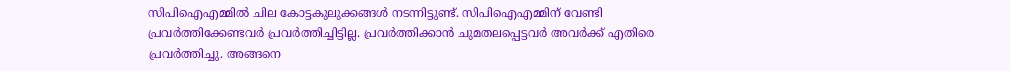സിപിഐഎമ്മില്‍ ചില കോട്ടകുലുക്കങ്ങള്‍ നടന്നിട്ടുണ്ട്. സിപിഐഎമ്മിന് വേണ്ടി പ്രവര്‍ത്തിക്കേണ്ടവര്‍ പ്രവര്‍ത്തിച്ചിട്ടില്ല. പ്രവര്‍ത്തിക്കാന്‍ ചുമതലപ്പെട്ടവര്‍ അവര്‍ക്ക് എതിരെ പ്രവര്‍ത്തിച്ചു. അങ്ങനെ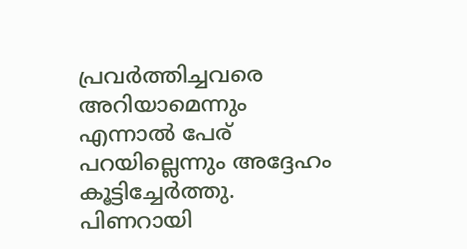പ്രവര്‍ത്തിച്ചവരെ അറിയാമെന്നും എന്നാല്‍ പേര് പറയില്ലെന്നും അദ്ദേഹം കൂട്ടിച്ചേര്‍ത്തു. പിണറായി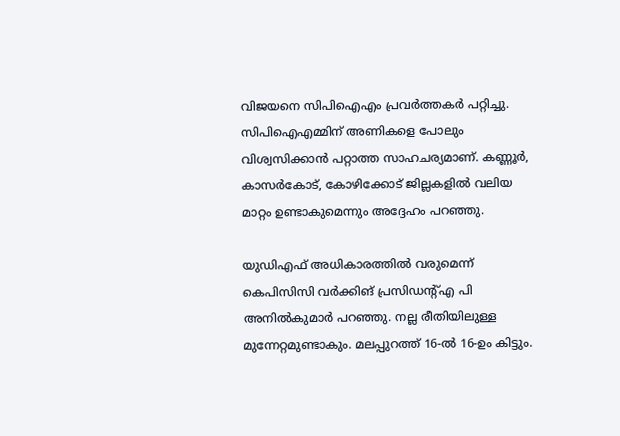വിജയനെ സിപിഐഎം പ്രവര്‍ത്തകര്‍ പറ്റിച്ചു. സിപിഐഎമ്മിന് അണികളെ പോലും വിശ്വസിക്കാന്‍ പറ്റാത്ത സാഹചര്യമാണ്. കണ്ണൂര്‍, കാസര്‍കോട്, കോഴിക്കോട് ജില്ലകളില്‍ വലിയ മാറ്റം ഉണ്ടാകുമെന്നും അദ്ദേഹം പറഞ്ഞു.

യുഡിഎഫ് അധികാരത്തില്‍ വരുമെന്ന് കെപിസിസി വര്‍ക്കിങ് പ്രസിഡന്റ്എ പി അനില്‍കുമാര്‍ പറഞ്ഞു. നല്ല രീതിയിലുള്ള മുന്നേറ്റമുണ്ടാകും. മലപ്പുറത്ത് 16-ല്‍ 16-ഉം കിട്ടും.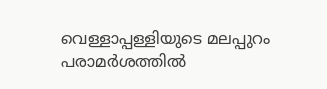വെള്ളാപ്പള്ളിയുടെ മലപ്പുറം പരാമര്‍ശത്തില്‍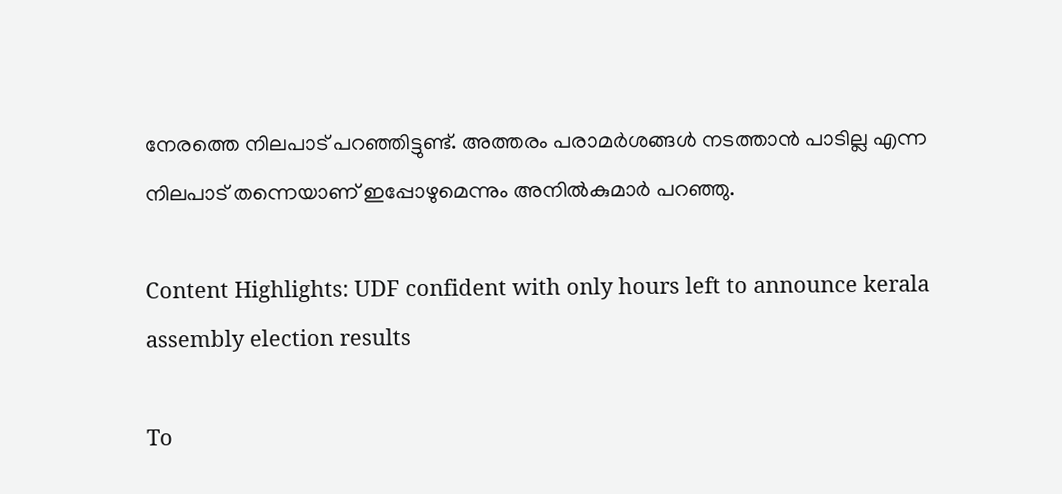നേരത്തെ നിലപാട് പറഞ്ഞിട്ടുണ്ട്. അത്തരം പരാമര്‍ശങ്ങള്‍ നടത്താന്‍ പാടില്ല എന്ന നിലപാട് തന്നെയാണ് ഇപ്പോഴുമെന്നും അനില്‍കുമാര്‍ പറഞ്ഞു.

Content Highlights: UDF confident with only hours left to announce kerala assembly election results

To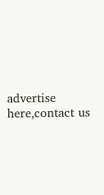advertise here,contact us